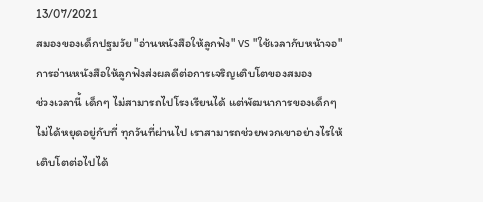13/07/2021
สมองของเด็กปฐมวัย "อ่านหนังสือให้ลูกฟัง" vs "ใช้เวลากับหน้าจอ"
การอ่านหนังสือให้ลูกฟังส่งผลดีต่อการเจริญเติบโตของสมอง
ช่วงเวลานี้ เด็กๆ ไม่สามารถไปโรงเรียนได้ แต่พัฒนาการของเด็กๆ ไม่ได้หยุดอยู่กับที่ ทุกวันที่ผ่านไป เราสามารถช่วยพวกเขาอย่างไรให้เติบโตต่อไปได้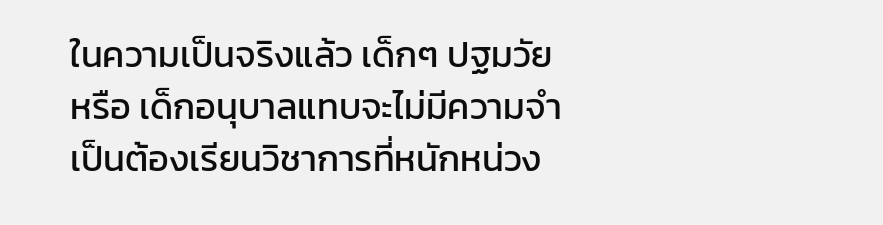ในความเป็นจริงแล้ว เด็กๆ ปฐมวัย หรือ เด็กอนุบาลแทบจะไม่มีความจำเป็นต้องเรียนวิชาการที่หนักหน่วง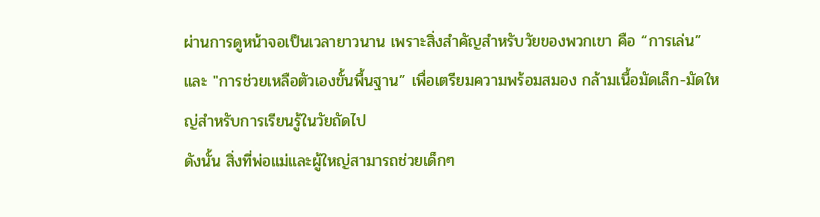ผ่านการดูหน้าจอเป็นเวลายาวนาน เพราะสิ่งสำคัญสำหรับวัยของพวกเขา คือ “การเล่น” และ "การช่วยเหลือตัวเองขั้นพื้นฐาน” เพื่อเตรียมความพร้อมสมอง กล้ามเนื้อมัดเล็ก-มัดใหญ่สำหรับการเรียนรู้ในวัยถัดไป
ดังนั้น สิ่งที่พ่อแม่และผู้ใหญ่สามารถช่วยเด็กๆ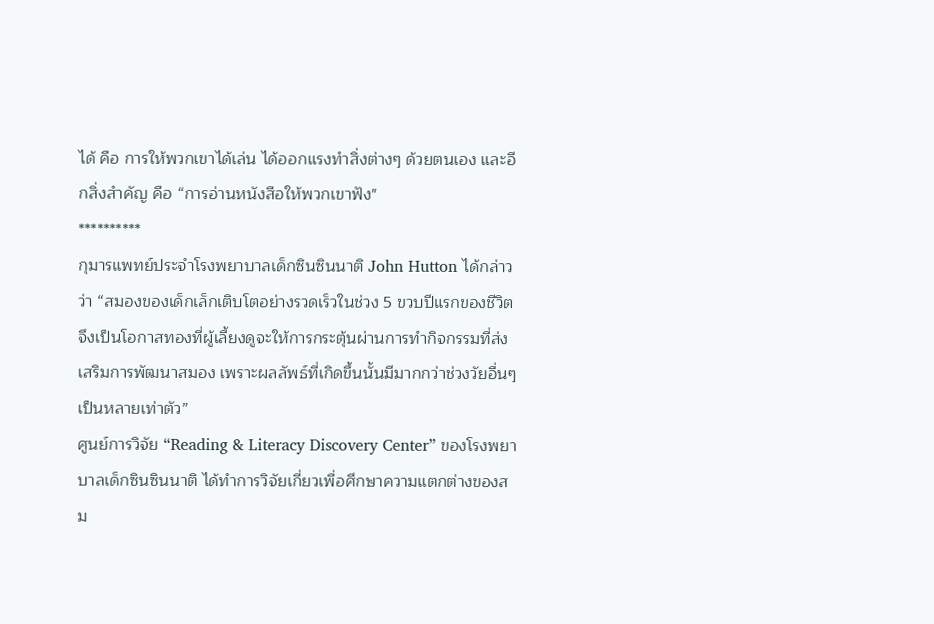ได้ คือ การให้พวกเขาได้เล่น ได้ออกแรงทำสิ่งต่างๆ ด้วยตนเอง และอีกสิ่งสำคัญ คือ “การอ่านหนังสือให้พวกเขาฟัง"
**********
กุมารแพทย์ประจำโรงพยาบาลเด็กซินซินนาติ John Hutton ได้กล่าวว่า “สมองของเด็กเล็กเติบโตอย่างรวดเร็วในช่วง 5 ขวบปีแรกของชีวิต จึงเป็นโอกาสทองที่ผู้เลี้ยงดูจะให้การกระตุ้นผ่านการทำกิจกรรมที่ส่งเสริมการพัฒนาสมอง เพราะผลลัพธ์ที่เกิดขึ้นนั้นมีมากกว่าช่วงวัยอื่นๆ เป็นหลายเท่าตัว”
ศูนย์การวิจัย “Reading & Literacy Discovery Center” ของโรงพยาบาลเด็กซินซินนาติ ได้ทำการวิจัยเกี่ยวเพื่อศึกษาความแตกต่างของสม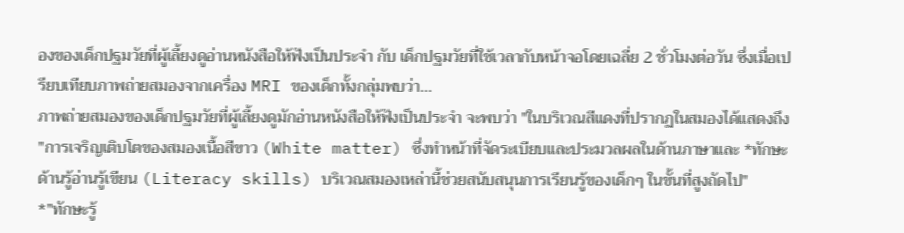องของเด็กปฐมวัยที่ผู้เลี้ยงดูอ่านหนังสือให้ฟังเป็นประจำ กับ เด็กปฐมวัยที่ใช้เวลากับหน้าจอโดยเฉลี่ย 2 ชั่วโมงต่อวัน ซึ่งเมื่อเปรียบเทียบภาพถ่ายสมองจากเครื่อง MRI ของเด็กทั้งกลุ่มพบว่า...
ภาพถ่ายสมองของเด็กปฐมวัยที่ผู้เลี้ยงดูมักอ่านหนังสือให้ฟังเป็นประจำ จะพบว่า "ในบริเวณสีแดงที่ปรากฏในสมองได้แสดงถึง "การเจริญเติบโตของสมองเนื้อสีขาว (White matter) ซึ่งทำหน้าที่จัดระเบียบและประมวลผลในด้านภาษาและ *ทักษะด้านรู้อ่านรู้เขียน (Literacy skills) บริเวณสมองเหล่านี้ช่วยสนับสนุนการเรียนรู้ของเด็กๆ ในขั้นที่สูงถัดไป"
*"ทักษะรู้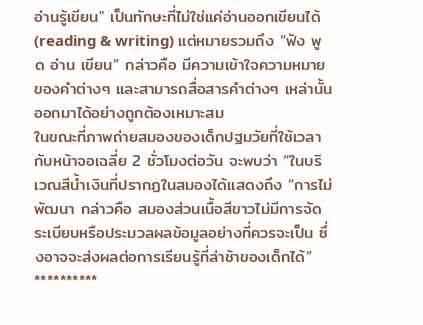อ่านรู้เขียน" เป็นทักษะที่ไม่ใช่แค่อ่านออกเขียนได้ (reading & writing) แต่หมายรวมถึง “ฟัง พูด อ่าน เขียน” กล่าวคือ มีความเข้าใจความหมายของคำต่างๆ และสามารถสื่อสารคำต่างๆ เหล่านั้นออกมาได้อย่างถูกต้องเหมาะสม
ในขณะที่ภาพถ่ายสมองของเด็กปฐมวัยที่ใช้เวลากับหน้าจอเฉลี่ย 2 ชั่วโมงต่อวัน จะพบว่า “ในบริเวณสีน้ำเงินที่ปรากฏในสมองได้แสดงถึง “การไม่พัฒนา กล่าวคือ สมองส่วนเนื้อสีขาวไม่มีการจัดระเบียบหรือประมวลผลข้อมูลอย่างที่ควรจะเป็น ซึ่งอาจจะส่งผลต่อการเรียนรู้ที่ล่าช้าของเด็กได้”
**********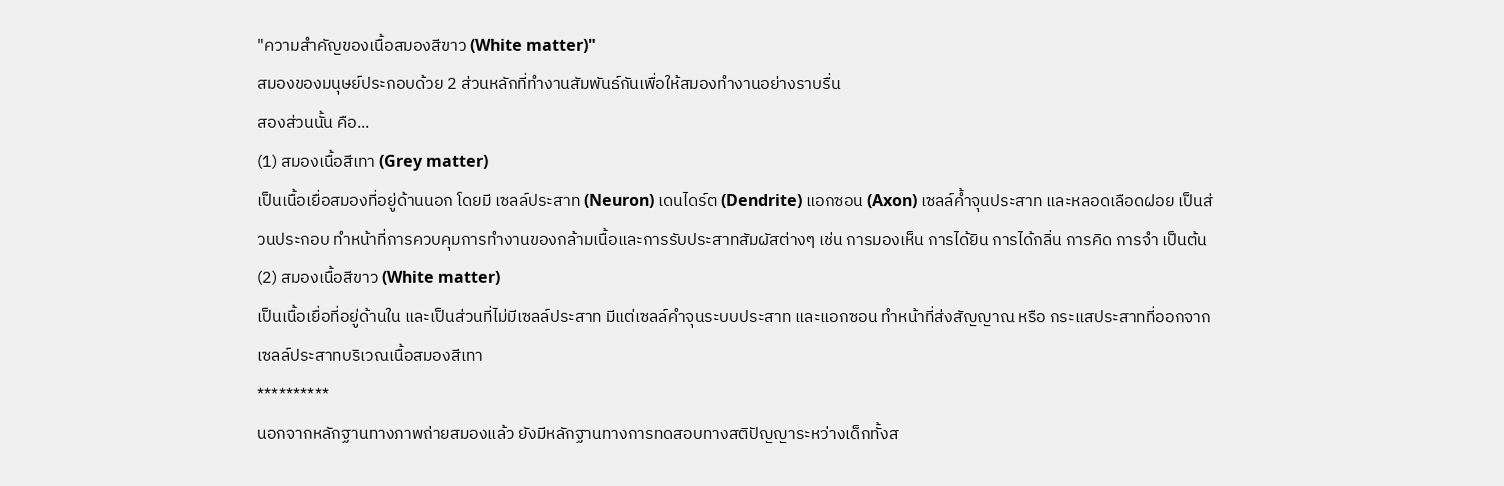"ความสำคัญของเนื้อสมองสีขาว (White matter)"
สมองของมนุษย์ประกอบด้วย 2 ส่วนหลักที่ทำงานสัมพันธ์กันเพื่อให้สมองทำงานอย่างราบรื่น
สองส่วนนั้น คือ...
(1) สมองเนื้อสีเทา (Grey matter)
เป็นเนื้อเยื่อสมองที่อยู่ด้านนอก โดยมี เซลล์ประสาท (Neuron) เดนไดร์ต (Dendrite) แอกซอน (Axon) เซลล์ค้ำจุนประสาท และหลอดเลือดฝอย เป็นส่วนประกอบ ทำหน้าที่การควบคุมการทำงานของกล้ามเนื้อและการรับประสาทสัมผัสต่างๆ เช่น การมองเห็น การได้ยิน การได้กลิ่น การคิด การจำ เป็นต้น
(2) สมองเนื้อสีขาว (White matter)
เป็นเนื้อเยื่อที่อยู่ด้านใน และเป็นส่วนที่ไม่มีเซลล์ประสาท มีแต่เซลล์คำจุนระบบประสาท และแอกซอน ทำหน้าที่ส่งสัญญาณ หรือ กระแสประสาทที่ออกจากเซลล์ประสาทบริเวณเนื้อสมองสีเทา
**********
นอกจากหลักฐานทางภาพถ่ายสมองแล้ว ยังมีหลักฐานทางการทดสอบทางสติปัญญาระหว่างเด็กทั้งส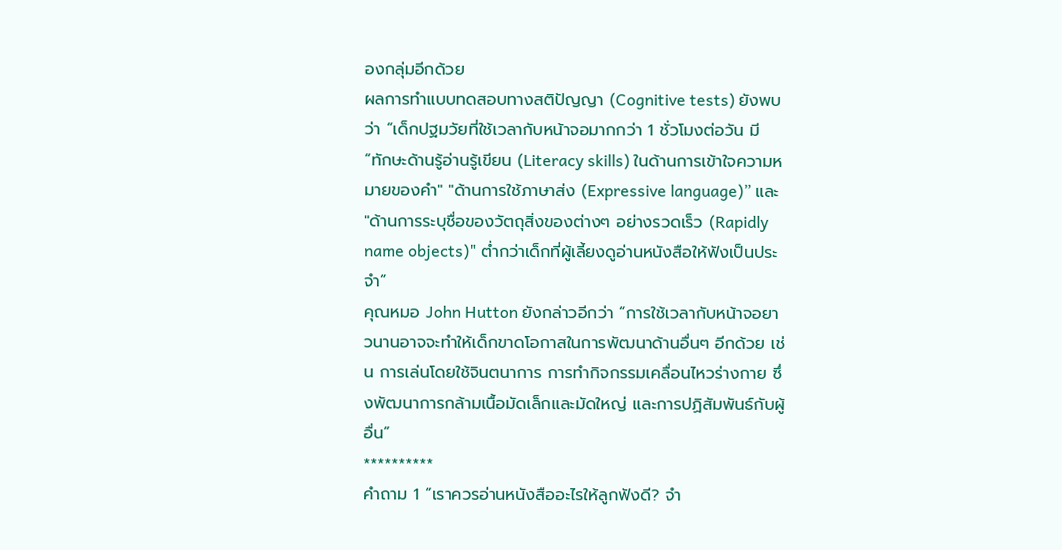องกลุ่มอีกด้วย
ผลการทำแบบทดสอบทางสติปัญญา (Cognitive tests) ยังพบว่า “เด็กปฐมวัยที่ใช้เวลากับหน้าจอมากกว่า 1 ชั่วโมงต่อวัน มี “ทักษะด้านรู้อ่านรู้เขียน (Literacy skills) ในด้านการเข้าใจความหมายของคำ" "ด้านการใช้ภาษาส่ง (Expressive language)” และ "ด้านการระบุชื่อของวัตถุสิ่งของต่างๆ อย่างรวดเร็ว (Rapidly name objects)" ต่ำกว่าเด็กที่ผู้เลี้ยงดูอ่านหนังสือให้ฟังเป็นประจำ”
คุณหมอ John Hutton ยังกล่าวอีกว่า “การใช้เวลากับหน้าจอยาวนานอาจจะทำให้เด็กขาดโอกาสในการพัฒนาด้านอื่นๆ อีกด้วย เช่น การเล่นโดยใช้จินตนาการ การทำกิจกรรมเคลื่อนไหวร่างกาย ซึ่งพัฒนาการกล้ามเนื้อมัดเล็กและมัดใหญ่ และการปฏิสัมพันธ์กับผู้อื่น”
**********
คำถาม 1 “เราควรอ่านหนังสืออะไรให้ลูกฟังดี? จำ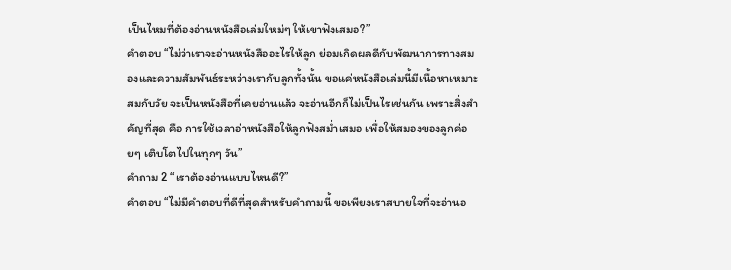เป็นไหมที่ต้องอ่านหนังสือเล่มใหม่ๆ ให้เขาฟังเสมอ?”
คำตอบ “ไม่ว่าเราจะอ่านหนังสืออะไรให้ลูก ย่อมเกิดผลดีกับพัฒนาการทางสมองและความสัมพันธ์ระหว่างเรากับลูกทั้งนั้น ขอแค่หนังสือเล่มนี้มีเนื้อหาเหมาะสมกับวัย จะเป็นหนังสือที่เคยอ่านแล้ว จะอ่านอีกก็ไม่เป็นไรเช่นกัน เพราะสิ่งสำคัญที่สุด คือ การใช้เวลาอ่าหนังสือให้ลูกฟังสม่ำเสมอ เพื่อให้สมองของลูกค่อยๆ เติบโตไปในทุกๆ วัน”
คำถาม 2 “เราต้องอ่านแบบไหนดี?”
คำตอบ “ไม่มีคำตอบที่ดีที่สุดสำหรับคำถามนี้ ขอเพียงเราสบายใจที่จะอ่านอ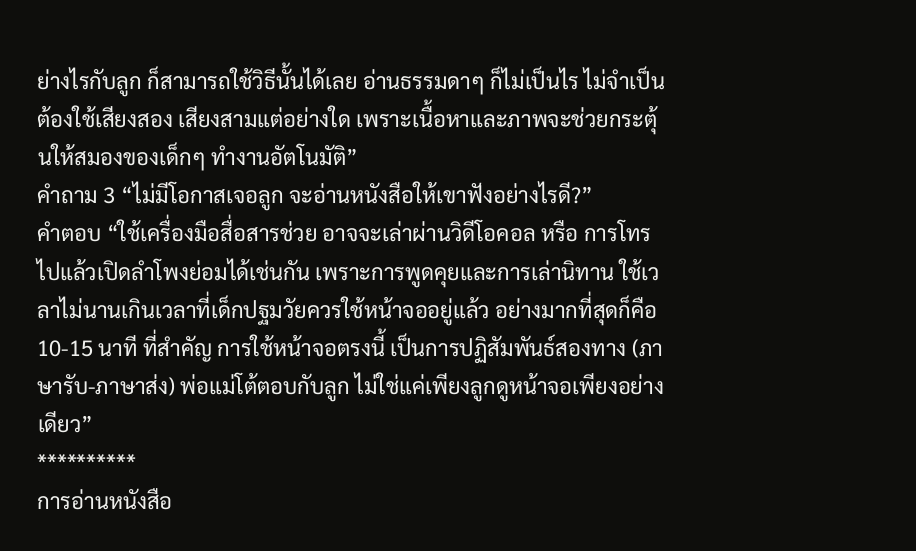ย่างไรกับลูก ก็สามารถใช้วิธีนั้นได้เลย อ่านธรรมดาๆ ก็ไม่เป็นไร ไม่จำเป็นต้องใช้เสียงสอง เสียงสามแต่อย่างใด เพราะเนื้อหาและภาพจะช่วยกระตุ้นให้สมองของเด็กๆ ทำงานอัตโนมัติ”
คำถาม 3 “ไม่มีโอกาสเจอลูก จะอ่านหนังสือให้เขาฟังอย่างไรดี?”
คำตอบ “ใช้เครื่องมือสื่อสารช่วย อาจจะเล่าผ่านวิดีโอคอล หรือ การโทรไปแล้วเปิดลำโพงย่อมได้เช่นกัน เพราะการพูดคุยและการเล่านิทาน ใช้เวลาไม่นานเกินเวลาที่เด็กปฐมวัยควรใช้หน้าจออยู่แล้ว อย่างมากที่สุดก็คือ 10-15 นาที ที่สำคัญ การใช้หน้าจอตรงนี้ เป็นการปฏิสัมพันธ์สองทาง (ภาษารับ-ภาษาส่ง) พ่อแม่โต้ตอบกับลูก ไม่ใช่แค่เพียงลูกดูหน้าจอเพียงอย่างเดียว”
**********
การอ่านหนังสือ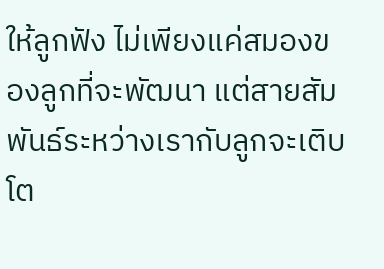ให้ลูกฟัง ไม่เพียงแค่สมองของลูกที่จะพัฒนา แต่สายสัมพันธ์ระหว่างเรากับลูกจะเติบโต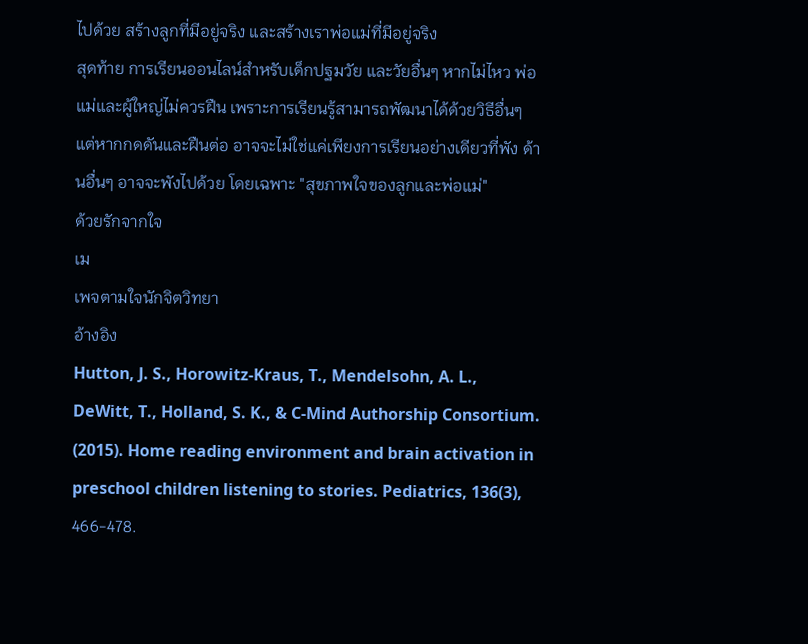ไปด้วย สร้างลูกที่มีอยู่จริง และสร้างเราพ่อแม่ที่มีอยู่จริง
สุดท้าย การเรียนออนไลน์สำหรับเด็กปฐมวัย และวัยอื่นๆ หากไม่ไหว พ่อแม่และผู้ใหญ่ไม่ควรฝืน เพราะการเรียนรู้สามารถพัฒนาได้ด้วยวิธีอื่นๆ แต่หากกดดันและฝืนต่อ อาจจะไม่ใช่แค่เพียงการเรียนอย่างเดียวที่พัง ด้านอื่นๆ อาจจะพังไปด้วย โดยเฉพาะ "สุขภาพใจของลูกและพ่อแม่"
ด้วยรักจากใจ
เม
เพจตามใจนักจิตวิทยา
อ้างอิง
Hutton, J. S., Horowitz-Kraus, T., Mendelsohn, A. L., DeWitt, T., Holland, S. K., & C-Mind Authorship Consortium. (2015). Home reading environment and brain activation in preschool children listening to stories. Pediatrics, 136(3), 466-478.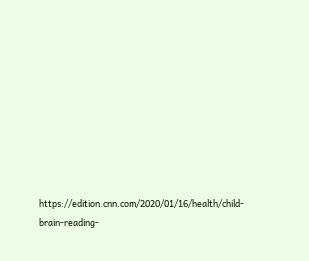https://edition.cnn.com/2020/01/16/health/child-brain-reading-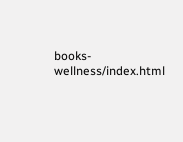books-wellness/index.html